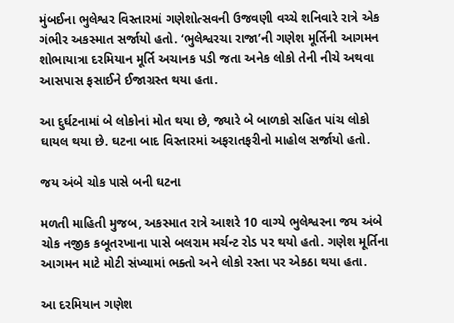મુંબઈના ભુલેશ્વર વિસ્તારમાં ગણેશોત્સવની ઉજવણી વચ્ચે શનિવારે રાત્રે એક ગંભીર અકસ્માત સર્જાયો હતો. ‘ભુલેશ્વરચા રાજા’ની ગણેશ મૂર્તિની આગમન શોભાયાત્રા દરમિયાન મૂર્તિ અચાનક પડી જતા અનેક લોકો તેની નીચે અથવા આસપાસ ફસાઈને ઈજાગ્રસ્ત થયા હતા.

આ દુર્ઘટનામાં બે લોકોનાં મોત થયા છે, જ્યારે બે બાળકો સહિત પાંચ લોકો ઘાયલ થયા છે. ઘટના બાદ વિસ્તારમાં અફરાતફરીનો માહોલ સર્જાયો હતો.

જય અંબે ચોક પાસે બની ઘટના

મળતી માહિતી મુજબ, અકસ્માત રાત્રે આશરે 10 વાગ્યે ભુલેશ્વરના જય અંબે ચોક નજીક કબૂતરખાના પાસે બલરામ મર્ચન્ટ રોડ પર થયો હતો. ગણેશ મૂર્તિના આગમન માટે મોટી સંખ્યામાં ભક્તો અને લોકો રસ્તા પર એકઠા થયા હતા.

આ દરમિયાન ગણેશ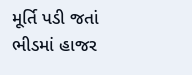મૂર્તિ પડી જતાં ભીડમાં હાજર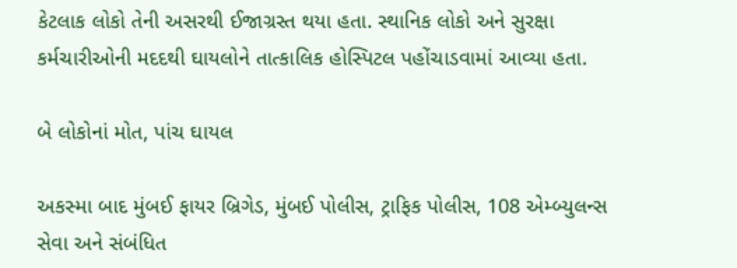કેટલાક લોકો તેની અસરથી ઈજાગ્રસ્ત થયા હતા. સ્થાનિક લોકો અને સુરક્ષા કર્મચારીઓની મદદથી ઘાયલોને તાત્કાલિક હોસ્પિટલ પહોંચાડવામાં આવ્યા હતા.

બે લોકોનાં મોત, પાંચ ઘાયલ

અકસ્મા બાદ મુંબઈ ફાયર બ્રિગેડ, મુંબઈ પોલીસ, ટ્રાફિક પોલીસ, 108 એમ્બ્યુલન્સ સેવા અને સંબંધિત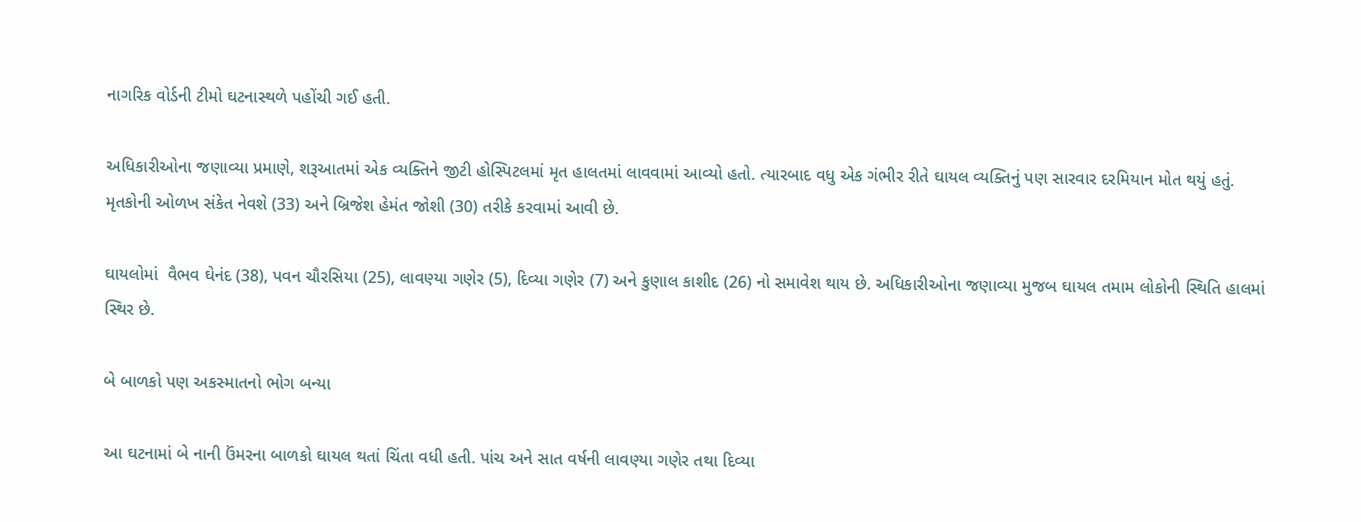નાગરિક વોર્ડની ટીમો ઘટનાસ્થળે પહોંચી ગઈ હતી.

અધિકારીઓના જણાવ્યા પ્રમાણે, શરૂઆતમાં એક વ્યક્તિને જીટી હોસ્પિટલમાં મૃત હાલતમાં લાવવામાં આવ્યો હતો. ત્યારબાદ વધુ એક ગંભીર રીતે ઘાયલ વ્યક્તિનું પણ સારવાર દરમિયાન મોત થયું હતું. મૃતકોની ઓળખ સંકેત નેવશે (33) અને બ્રિજેશ હેમંત જોશી (30) તરીકે કરવામાં આવી છે.

ઘાયલોમાં  વૈભવ ઘેનંદ (38), પવન ચૌરસિયા (25), લાવણ્યા ગણેર (5), દિવ્યા ગણેર (7) અને કુણાલ કાશીદ (26) નો સમાવેશ થાય છે. અધિકારીઓના જણાવ્યા મુજબ ઘાયલ તમામ લોકોની સ્થિતિ હાલમાં સ્થિર છે.

બે બાળકો પણ અકસ્માતનો ભોગ બન્યા

આ ઘટનામાં બે નાની ઉંમરના બાળકો ઘાયલ થતાં ચિંતા વધી હતી. પાંચ અને સાત વર્ષની લાવણ્યા ગણેર તથા દિવ્યા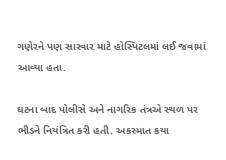ગણેરને પણ સારવાર માટે હોસ્પિટલમાં લઈ જવામાં આવ્યા હતા.

ઘટના બાદ પોલીસે અને નાગરિક તંત્રએ સ્થળ પર ભીડને નિયંત્રિત કરી હતી. અકસ્માત કયા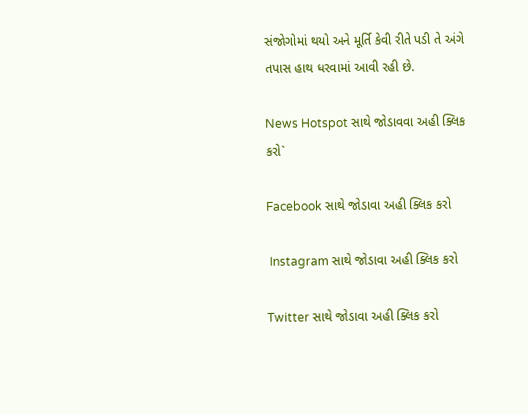સંજોગોમાં થયો અને મૂર્તિ કેવી રીતે પડી તે અંગે તપાસ હાથ ધરવામાં આવી રહી છે.

News Hotspot સાથે જોડાવવા અહી ક્લિક કરો`

Facebook સાથે જોડાવા અહી ક્લિક કરો

 Instagram સાથે જોડાવા અહી ક્લિક કરો

Twitter સાથે જોડાવા અહી ક્લિક કરો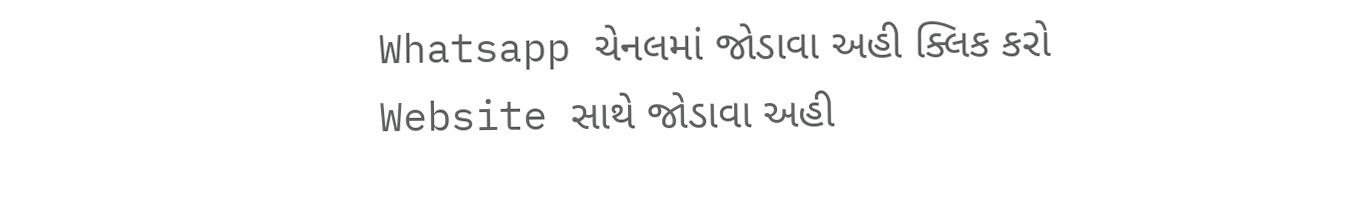Whatsapp ચેનલમાં જોડાવા અહી ક્લિક કરો
Website સાથે જોડાવા અહી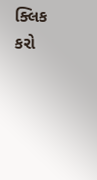ક્લિક કરો